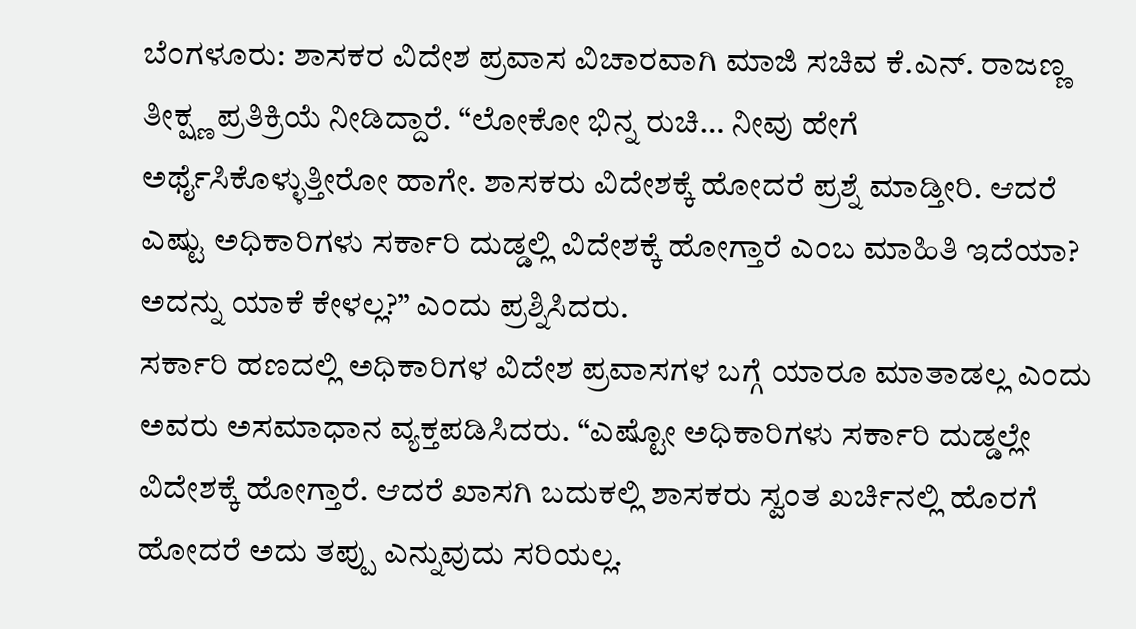ಬೆಂಗಳೂರು: ಶಾಸಕರ ವಿದೇಶ ಪ್ರವಾಸ ವಿಚಾರವಾಗಿ ಮಾಜಿ ಸಚಿವ ಕೆ.ಎನ್. ರಾಜಣ್ಣ ತೀಕ್ಷ್ಣ ಪ್ರತಿಕ್ರಿಯೆ ನೀಡಿದ್ದಾರೆ. “ಲೋಕೋ ಭಿನ್ನ ರುಚಿ… ನೀವು ಹೇಗೆ ಅರ್ಥೈಸಿಕೊಳ್ಳುತ್ತೀರೋ ಹಾಗೇ. ಶಾಸಕರು ವಿದೇಶಕ್ಕೆ ಹೋದರೆ ಪ್ರಶ್ನೆ ಮಾಡ್ತೀರಿ. ಆದರೆ ಎಷ್ಟು ಅಧಿಕಾರಿಗಳು ಸರ್ಕಾರಿ ದುಡ್ಡಲ್ಲಿ ವಿದೇಶಕ್ಕೆ ಹೋಗ್ತಾರೆ ಎಂಬ ಮಾಹಿತಿ ಇದೆಯಾ? ಅದನ್ನು ಯಾಕೆ ಕೇಳಲ್ಲ?” ಎಂದು ಪ್ರಶ್ನಿಸಿದರು.
ಸರ್ಕಾರಿ ಹಣದಲ್ಲಿ ಅಧಿಕಾರಿಗಳ ವಿದೇಶ ಪ್ರವಾಸಗಳ ಬಗ್ಗೆ ಯಾರೂ ಮಾತಾಡಲ್ಲ ಎಂದು ಅವರು ಅಸಮಾಧಾನ ವ್ಯಕ್ತಪಡಿಸಿದರು. “ಎಷ್ಟೋ ಅಧಿಕಾರಿಗಳು ಸರ್ಕಾರಿ ದುಡ್ಡಲ್ಲೇ ವಿದೇಶಕ್ಕೆ ಹೋಗ್ತಾರೆ. ಆದರೆ ಖಾಸಗಿ ಬದುಕಲ್ಲಿ ಶಾಸಕರು ಸ್ವಂತ ಖರ್ಚಿನಲ್ಲಿ ಹೊರಗೆ ಹೋದರೆ ಅದು ತಪ್ಪು ಎನ್ನುವುದು ಸರಿಯಲ್ಲ.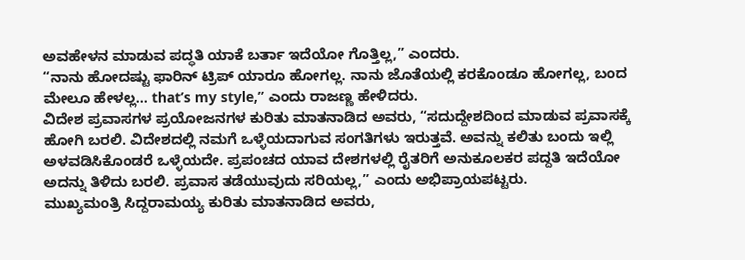ಅವಹೇಳನ ಮಾಡುವ ಪದ್ಧತಿ ಯಾಕೆ ಬರ್ತಾ ಇದೆಯೋ ಗೊತ್ತಿಲ್ಲ,” ಎಂದರು.
“ನಾನು ಹೋದಷ್ಟು ಫಾರಿನ್ ಟ್ರಿಪ್ ಯಾರೂ ಹೋಗಲ್ಲ. ನಾನು ಜೊತೆಯಲ್ಲಿ ಕರಕೊಂಡೂ ಹೋಗಲ್ಲ, ಬಂದ ಮೇಲೂ ಹೇಳಲ್ಲ… that’s my style,” ಎಂದು ರಾಜಣ್ಣ ಹೇಳಿದರು.
ವಿದೇಶ ಪ್ರವಾಸಗಳ ಪ್ರಯೋಜನಗಳ ಕುರಿತು ಮಾತನಾಡಿದ ಅವರು, “ಸದುದ್ದೇಶದಿಂದ ಮಾಡುವ ಪ್ರವಾಸಕ್ಕೆ ಹೋಗಿ ಬರಲಿ. ವಿದೇಶದಲ್ಲಿ ನಮಗೆ ಒಳ್ಳೆಯದಾಗುವ ಸಂಗತಿಗಳು ಇರುತ್ತವೆ. ಅವನ್ನು ಕಲಿತು ಬಂದು ಇಲ್ಲಿ ಅಳವಡಿಸಿಕೊಂಡರೆ ಒಳ್ಳೆಯದೇ. ಪ್ರಪಂಚದ ಯಾವ ದೇಶಗಳಲ್ಲಿ ರೈತರಿಗೆ ಅನುಕೂಲಕರ ಪದ್ದತಿ ಇದೆಯೋ ಅದನ್ನು ತಿಳಿದು ಬರಲಿ. ಪ್ರವಾಸ ತಡೆಯುವುದು ಸರಿಯಲ್ಲ,” ಎಂದು ಅಭಿಪ್ರಾಯಪಟ್ಟರು.
ಮುಖ್ಯಮಂತ್ರಿ ಸಿದ್ದರಾಮಯ್ಯ ಕುರಿತು ಮಾತನಾಡಿದ ಅವರು,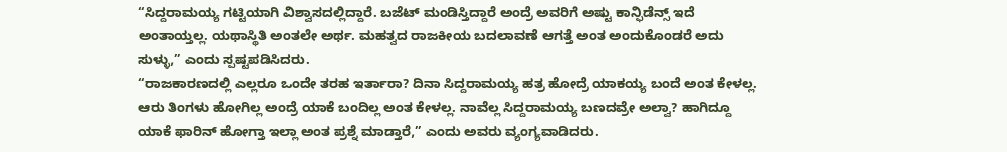“ಸಿದ್ದರಾಮಯ್ಯ ಗಟ್ಟಿಯಾಗಿ ವಿಶ್ವಾಸದಲ್ಲಿದ್ದಾರೆ. ಬಜೆಟ್ ಮಂಡಿಸ್ತಿದ್ದಾರೆ ಅಂದ್ರೆ ಅವರಿಗೆ ಅಷ್ಟು ಕಾನ್ಫಿಡೆನ್ಸ್ ಇದೆ ಅಂತಾಯ್ತಲ್ಲ. ಯಥಾಸ್ಥಿತಿ ಅಂತಲೇ ಅರ್ಥ. ಮಹತ್ವದ ರಾಜಕೀಯ ಬದಲಾವಣೆ ಆಗತ್ತೆ ಅಂತ ಅಂದುಕೊಂಡರೆ ಅದು ಸುಳ್ಳು,” ಎಂದು ಸ್ಪಷ್ಟಪಡಿಸಿದರು.
“ರಾಜಕಾರಣದಲ್ಲಿ ಎಲ್ಲರೂ ಒಂದೇ ತರಹ ಇರ್ತಾರಾ? ದಿನಾ ಸಿದ್ದರಾಮಯ್ಯ ಹತ್ರ ಹೋದ್ರೆ ಯಾಕಯ್ಯ ಬಂದೆ ಅಂತ ಕೇಳಲ್ಲ. ಆರು ತಿಂಗಳು ಹೋಗಿಲ್ಲ ಅಂದ್ರೆ ಯಾಕೆ ಬಂದಿಲ್ಲ ಅಂತ ಕೇಳಲ್ಲ. ನಾವೆಲ್ಲ ಸಿದ್ದರಾಮಯ್ಯ ಬಣದವ್ರೇ ಅಲ್ವಾ? ಹಾಗಿದ್ದೂ ಯಾಕೆ ಫಾರಿನ್ ಹೋಗ್ತಾ ಇಲ್ಲಾ ಅಂತ ಪ್ರಶ್ನೆ ಮಾಡ್ತಾರೆ,” ಎಂದು ಅವರು ವ್ಯಂಗ್ಯವಾಡಿದರು.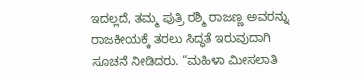ಇದಲ್ಲದೆ, ತಮ್ಮ ಪುತ್ರಿ ರಶ್ಮಿ ರಾಜಣ್ಣ ಅವರನ್ನು ರಾಜಕೀಯಕ್ಕೆ ತರಲು ಸಿದ್ಧತೆ ಇರುವುದಾಗಿ ಸೂಚನೆ ನೀಡಿದರು. “ಮಹಿಳಾ ಮೀಸಲಾತಿ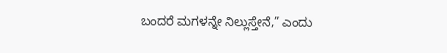ಬಂದರೆ ಮಗಳನ್ನೇ ನಿಲ್ಲುಸ್ತೇನೆ,” ಎಂದು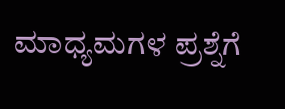ಮಾಧ್ಯಮಗಳ ಪ್ರಶ್ನೆಗೆ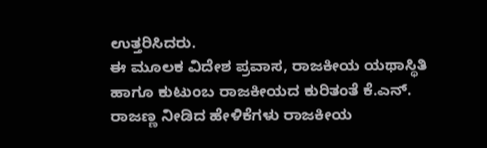ಉತ್ತರಿಸಿದರು.
ಈ ಮೂಲಕ ವಿದೇಶ ಪ್ರವಾಸ, ರಾಜಕೀಯ ಯಥಾಸ್ಥಿತಿ ಹಾಗೂ ಕುಟುಂಬ ರಾಜಕೀಯದ ಕುರಿತಂತೆ ಕೆ.ಎನ್. ರಾಜಣ್ಣ ನೀಡಿದ ಹೇಳಿಕೆಗಳು ರಾಜಕೀಯ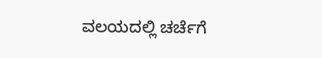ವಲಯದಲ್ಲಿ ಚರ್ಚೆಗೆ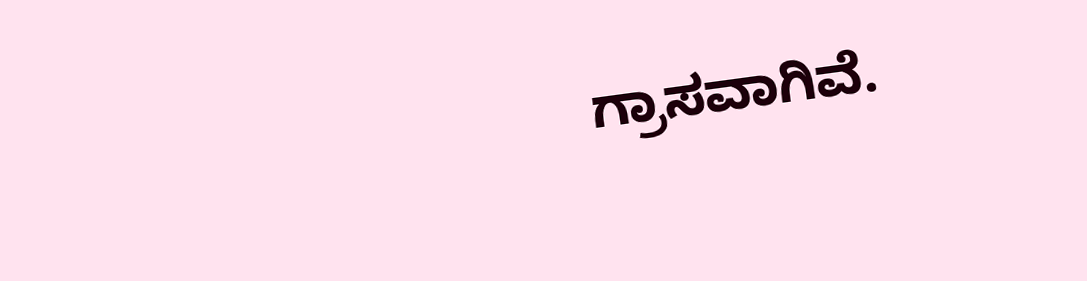ಗ್ರಾಸವಾಗಿವೆ.